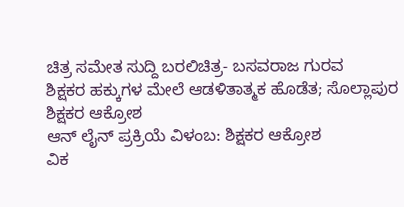ಚಿತ್ರ ಸಮೇತ ಸುದ್ದಿ ಬರಲಿಚಿತ್ರ- ಬಸವರಾಜ ಗುರವ
ಶಿಕ್ಷಕರ ಹಕ್ಕುಗಳ ಮೇಲೆ ಆಡಳಿತಾತ್ಮಕ ಹೊಡೆತ; ಸೊಲ್ಲಾಪುರ ಶಿಕ್ಷಕರ ಆಕ್ರೋಶ
ಆನ್ ಲೈನ್ ಪ್ರಕ್ರಿಯೆ ವಿಳಂಬ: ಶಿಕ್ಷಕರ ಆಕ್ರೋಶ
ವಿಕ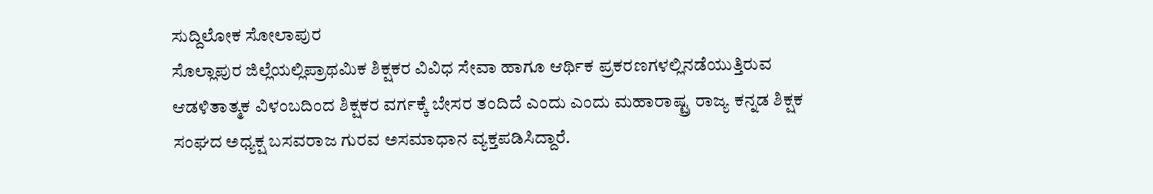ಸುದ್ದಿಲೋಕ ಸೋಲಾಪುರ
ಸೊಲ್ಲಾಪುರ ಜಿಲ್ಲೆಯಲ್ಲಿಪ್ರಾಥಮಿಕ ಶಿಕ್ಷಕರ ವಿವಿಧ ಸೇವಾ ಹಾಗೂ ಆರ್ಥಿಕ ಪ್ರಕರಣಗಳಲ್ಲಿನಡೆಯುತ್ತಿರುವ ಆಡಳಿತಾತ್ಮಕ ವಿಳಂಬದಿಂದ ಶಿಕ್ಷಕರ ವರ್ಗಕ್ಕೆ ಬೇಸರ ತಂದಿದೆ ಎಂದು ಎಂದು ಮಹಾರಾಷ್ಟ್ರ ರಾಜ್ಯ ಕನ್ನಡ ಶಿಕ್ಷಕ ಸಂಘದ ಅಧ್ಯಕ್ಷ ಬಸವರಾಜ ಗುರವ ಅಸಮಾಧಾನ ವ್ಯಕ್ತಪಡಿಸಿದ್ದಾರೆ.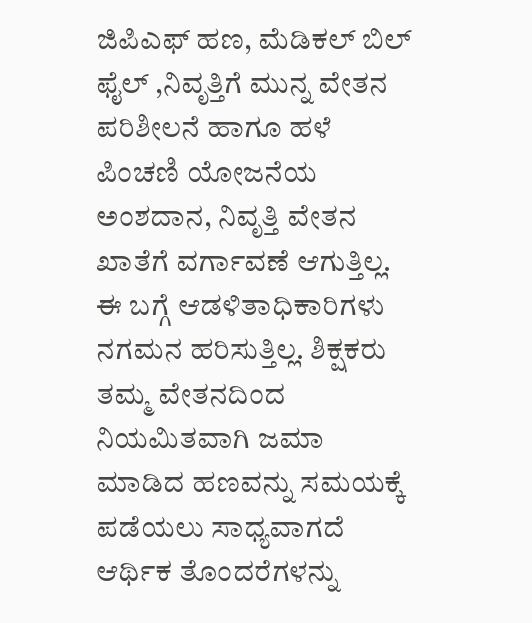ಜಿಪಿಎಫ್ ಹಣ, ಮೆಡಿಕಲ್ ಬಿಲ್ ಫೈಲ್ ,ನಿವೃತ್ತಿಗೆ ಮುನ್ನ ವೇತನ ಪರಿಶೀಲನೆ ಹಾಗೂ ಹಳೆ ಪಿಂಚಣಿ ಯೋಜನೆಯ ಅಂಶದಾನ, ನಿವೃತ್ತಿ ವೇತನ ಖಾತೆಗೆ ವರ್ಗಾವಣೆ ಆಗುತ್ತಿಲ್ಲ. ಈ ಬಗ್ಗೆ ಆಡಳಿತಾಧಿಕಾರಿಗಳು ನಗಮನ ಹರಿಸುತ್ತಿಲ್ಲ. ಶಿಕ್ಷಕರು ತಮ್ಮ ವೇತನದಿಂದ ನಿಯಮಿತವಾಗಿ ಜಮಾ ಮಾಡಿದ ಹಣವನ್ನು ಸಮಯಕ್ಕೆ ಪಡೆಯಲು ಸಾಧ್ಯವಾಗದೆ ಆರ್ಥಿಕ ತೊಂದರೆಗಳನ್ನು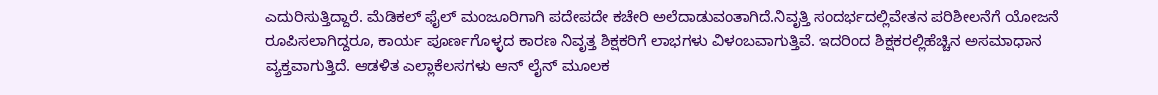ಎದುರಿಸುತ್ತಿದ್ದಾರೆ. ಮೆಡಿಕಲ್ ಫೈಲ್ ಮಂಜೂರಿಗಾಗಿ ಪದೇಪದೇ ಕಚೇರಿ ಅಲೆದಾಡುವಂತಾಗಿದೆ.ನಿವೃತ್ತಿ ಸಂದರ್ಭದಲ್ಲಿವೇತನ ಪರಿಶೀಲನೆಗೆ ಯೋಜನೆ ರೂಪಿಸಲಾಗಿದ್ದರೂ, ಕಾರ್ಯ ಪೂರ್ಣಗೊಳ್ಳದ ಕಾರಣ ನಿವೃತ್ತ ಶಿಕ್ಷಕರಿಗೆ ಲಾಭಗಳು ವಿಳಂಬವಾಗುತ್ತಿವೆ. ಇದರಿಂದ ಶಿಕ್ಷಕರಲ್ಲಿಹೆಚ್ಚಿನ ಅಸಮಾಧಾನ ವ್ಯಕ್ತವಾಗುತ್ತಿದೆ. ಆಡಳಿತ ಎಲ್ಲಾಕೆಲಸಗಳು ಆನ್ ಲೈನ್ ಮೂಲಕ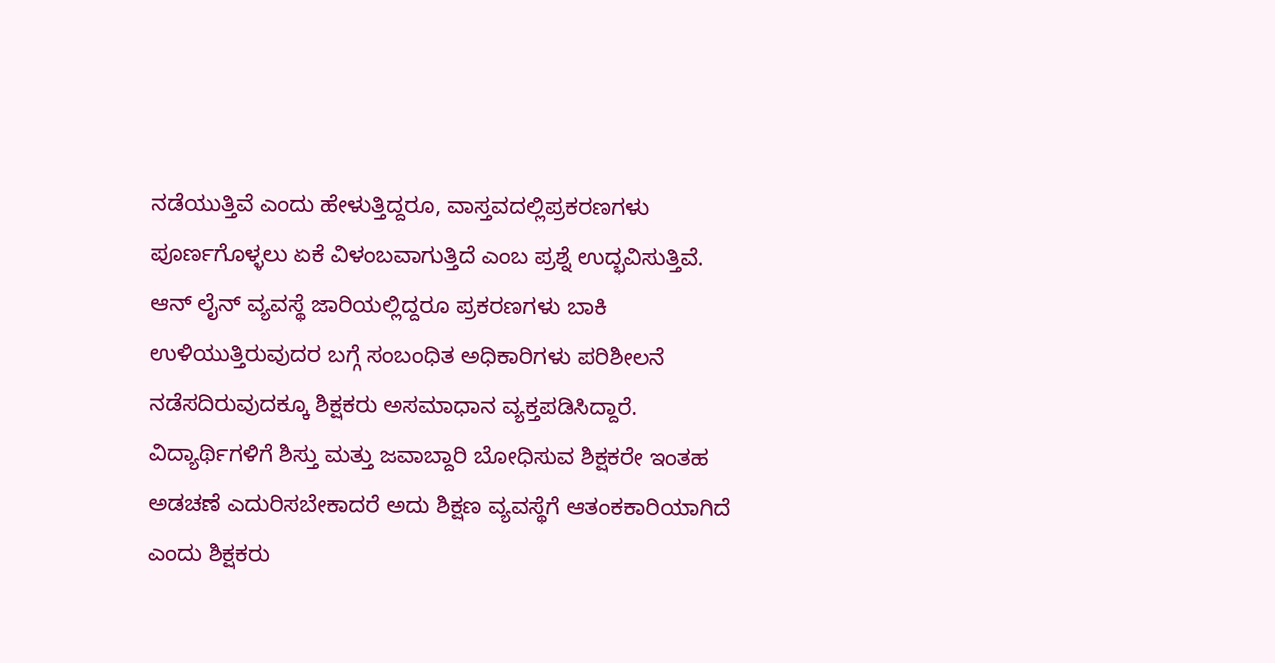ನಡೆಯುತ್ತಿವೆ ಎಂದು ಹೇಳುತ್ತಿದ್ದರೂ, ವಾಸ್ತವದಲ್ಲಿಪ್ರಕರಣಗಳು ಪೂರ್ಣಗೊಳ್ಳಲು ಏಕೆ ವಿಳಂಬವಾಗುತ್ತಿದೆ ಎಂಬ ಪ್ರಶ್ನೆ ಉದ್ಭವಿಸುತ್ತಿವೆ. ಆನ್ ಲೈನ್ ವ್ಯವಸ್ಥೆ ಜಾರಿಯಲ್ಲಿದ್ದರೂ ಪ್ರಕರಣಗಳು ಬಾಕಿ ಉಳಿಯುತ್ತಿರುವುದರ ಬಗ್ಗೆ ಸಂಬಂಧಿತ ಅಧಿಕಾರಿಗಳು ಪರಿಶೀಲನೆ ನಡೆಸದಿರುವುದಕ್ಕೂ ಶಿಕ್ಷಕರು ಅಸಮಾಧಾನ ವ್ಯಕ್ತಪಡಿಸಿದ್ದಾರೆ. ವಿದ್ಯಾರ್ಥಿಗಳಿಗೆ ಶಿಸ್ತು ಮತ್ತು ಜವಾಬ್ದಾರಿ ಬೋಧಿಸುವ ಶಿಕ್ಷಕರೇ ಇಂತಹ ಅಡಚಣೆ ಎದುರಿಸಬೇಕಾದರೆ ಅದು ಶಿಕ್ಷಣ ವ್ಯವಸ್ಥೆಗೆ ಆತಂಕಕಾರಿಯಾಗಿದೆ ಎಂದು ಶಿಕ್ಷಕರು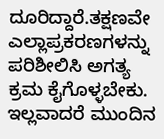ದೂರಿದ್ದಾರೆ.ತಕ್ಷಣವೇ ಎಲ್ಲಾಪ್ರಕರಣಗಳನ್ನು ಪರಿಶೀಲಿಸಿ ಅಗತ್ಯ ಕ್ರಮ ಕೈಗೊಳ್ಳಬೇಕು. ಇಲ್ಲವಾದರೆ ಮುಂದಿನ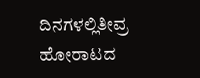ದಿನಗಳಲ್ಲಿತೀವ್ರ ಹೋರಾಟದ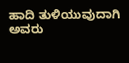ಹಾದಿ ತುಳಿಯುವುದಾಗಿ ಅವರು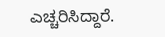ಎಚ್ಚರಿಸಿದ್ದಾರೆ.